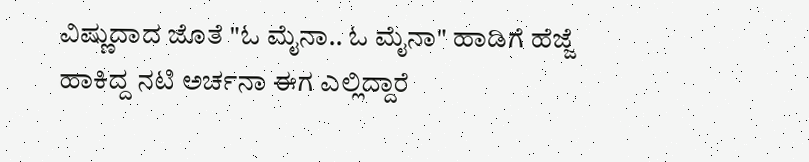ವಿಷ್ಣುದಾದ ಜೊತೆ "ಓ ಮೈನಾ.. ಓ ಮೈನಾ" ಹಾಡಿಗೆ ಹೆಜ್ಜೆ ಹಾಕಿದ್ದ ನಟಿ ಅರ್ಚನಾ ಈಗ ಎಲ್ಲಿದ್ದಾರೆ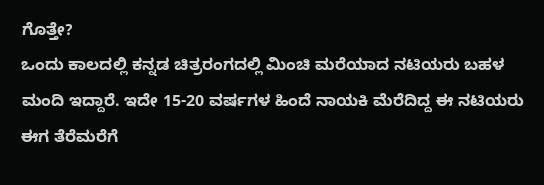ಗೊತ್ತೇ?
ಒಂದು ಕಾಲದಲ್ಲಿ ಕನ್ನಡ ಚಿತ್ರರಂಗದಲ್ಲಿ ಮಿಂಚಿ ಮರೆಯಾದ ನಟಿಯರು ಬಹಳ ಮಂದಿ ಇದ್ದಾರೆ. ಇದೇ 15-20 ವರ್ಷಗಳ ಹಿಂದೆ ನಾಯಕಿ ಮೆರೆದಿದ್ದ ಈ ನಟಿಯರು ಈಗ ತೆರೆಮರೆಗೆ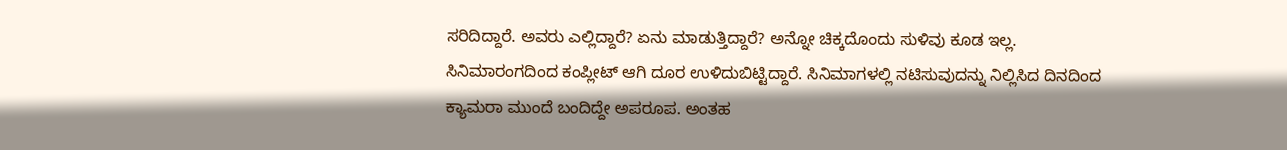ಸರಿದಿದ್ದಾರೆ. ಅವರು ಎಲ್ಲಿದ್ದಾರೆ? ಏನು ಮಾಡುತ್ತಿದ್ದಾರೆ? ಅನ್ನೋ ಚಿಕ್ಕದೊಂದು ಸುಳಿವು ಕೂಡ ಇಲ್ಲ. ಸಿನಿಮಾರಂಗದಿಂದ ಕಂಪ್ಲೀಟ್ ಆಗಿ ದೂರ ಉಳಿದುಬಿಟ್ಟಿದ್ದಾರೆ. ಸಿನಿಮಾಗಳಲ್ಲಿ ನಟಿಸುವುದನ್ನು ನಿಲ್ಲಿಸಿದ ದಿನದಿಂದ ಕ್ಯಾಮರಾ ಮುಂದೆ ಬಂದಿದ್ದೇ ಅಪರೂಪ. ಅಂತಹ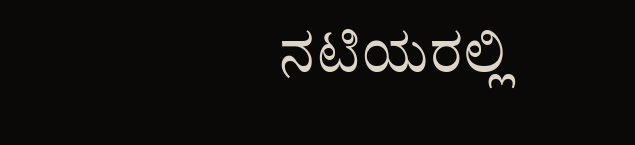ನಟಿಯರಲ್ಲಿ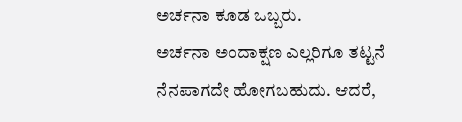ಅರ್ಚನಾ ಕೂಡ ಒಬ್ಬರು.
ಅರ್ಚನಾ ಅಂದಾಕ್ಷಣ ಎಲ್ಲರಿಗೂ ತಟ್ಟನೆ ನೆನಪಾಗದೇ ಹೋಗಬಹುದು. ಆದರೆ,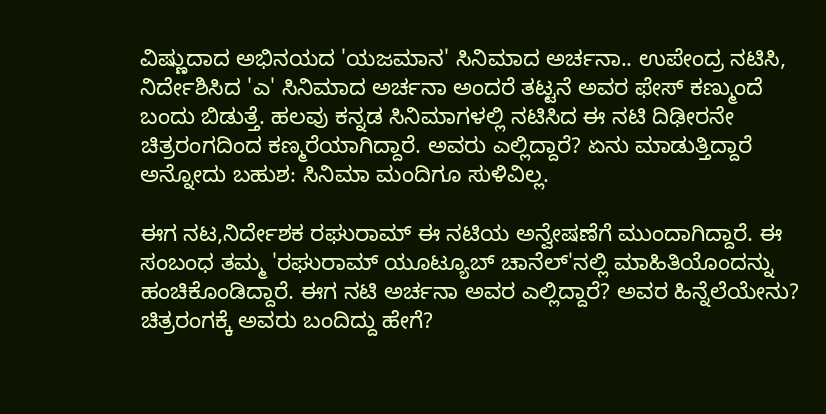ವಿಷ್ಣುದಾದ ಅಭಿನಯದ 'ಯಜಮಾನ' ಸಿನಿಮಾದ ಅರ್ಚನಾ.. ಉಪೇಂದ್ರ ನಟಿಸಿ, ನಿರ್ದೇಶಿಸಿದ 'ಎ' ಸಿನಿಮಾದ ಅರ್ಚನಾ ಅಂದರೆ ತಟ್ಟನೆ ಅವರ ಫೇಸ್ ಕಣ್ಮುಂದೆ ಬಂದು ಬಿಡುತ್ತೆ. ಹಲವು ಕನ್ನಡ ಸಿನಿಮಾಗಳಲ್ಲಿ ನಟಿಸಿದ ಈ ನಟಿ ದಿಢೀರನೇ ಚಿತ್ರರಂಗದಿಂದ ಕಣ್ಮರೆಯಾಗಿದ್ದಾರೆ. ಅವರು ಎಲ್ಲಿದ್ದಾರೆ? ಏನು ಮಾಡುತ್ತಿದ್ದಾರೆ ಅನ್ನೋದು ಬಹುಶ: ಸಿನಿಮಾ ಮಂದಿಗೂ ಸುಳಿವಿಲ್ಲ.

ಈಗ ನಟ,ನಿರ್ದೇಶಕ ರಘುರಾಮ್ ಈ ನಟಿಯ ಅನ್ವೇಷಣೆಗೆ ಮುಂದಾಗಿದ್ದಾರೆ. ಈ ಸಂಬಂಧ ತಮ್ಮ 'ರಘುರಾಮ್ ಯೂಟ್ಯೂಬ್ ಚಾನೆಲ್'ನಲ್ಲಿ ಮಾಹಿತಿಯೊಂದನ್ನು ಹಂಚಿಕೊಂಡಿದ್ದಾರೆ. ಈಗ ನಟಿ ಅರ್ಚನಾ ಅವರ ಎಲ್ಲಿದ್ದಾರೆ? ಅವರ ಹಿನ್ನೆಲೆಯೇನು? ಚಿತ್ರರಂಗಕ್ಕೆ ಅವರು ಬಂದಿದ್ದು ಹೇಗೆ?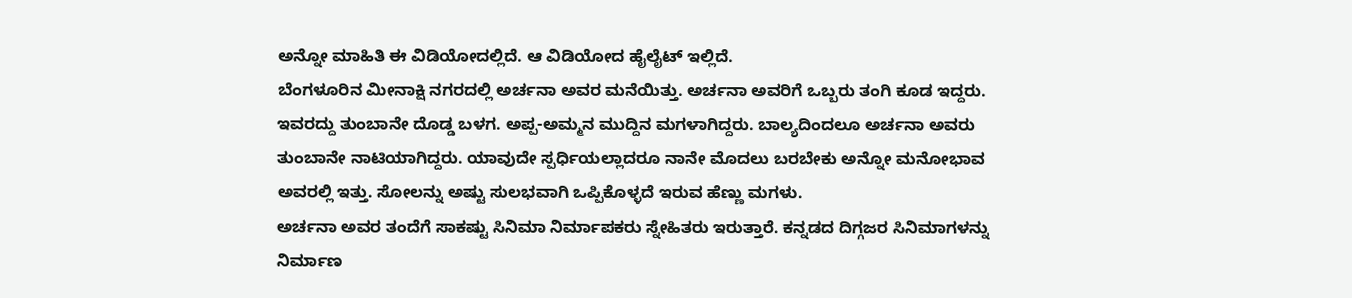ಅನ್ನೋ ಮಾಹಿತಿ ಈ ವಿಡಿಯೋದಲ್ಲಿದೆ. ಆ ವಿಡಿಯೋದ ಹೈಲೈಟ್ ಇಲ್ಲಿದೆ.
ಬೆಂಗಳೂರಿನ ಮೀನಾಕ್ಷಿ ನಗರದಲ್ಲಿ ಅರ್ಚನಾ ಅವರ ಮನೆಯಿತ್ತು. ಅರ್ಚನಾ ಅವರಿಗೆ ಒಬ್ಬರು ತಂಗಿ ಕೂಡ ಇದ್ದರು. ಇವರದ್ದು ತುಂಬಾನೇ ದೊಡ್ಡ ಬಳಗ. ಅಪ್ಪ-ಅಮ್ಮನ ಮುದ್ದಿನ ಮಗಳಾಗಿದ್ದರು. ಬಾಲ್ಯದಿಂದಲೂ ಅರ್ಚನಾ ಅವರು ತುಂಬಾನೇ ನಾಟಿಯಾಗಿದ್ದರು. ಯಾವುದೇ ಸ್ಪರ್ಧಿಯಲ್ಲಾದರೂ ನಾನೇ ಮೊದಲು ಬರಬೇಕು ಅನ್ನೋ ಮನೋಭಾವ ಅವರಲ್ಲಿ ಇತ್ತು. ಸೋಲನ್ನು ಅಷ್ಟು ಸುಲಭವಾಗಿ ಒಪ್ಪಿಕೊಳ್ಳದೆ ಇರುವ ಹೆಣ್ಣು ಮಗಳು.
ಅರ್ಚನಾ ಅವರ ತಂದೆಗೆ ಸಾಕಷ್ಟು ಸಿನಿಮಾ ನಿರ್ಮಾಪಕರು ಸ್ನೇಹಿತರು ಇರುತ್ತಾರೆ. ಕನ್ನಡದ ದಿಗ್ಗಜರ ಸಿನಿಮಾಗಳನ್ನು ನಿರ್ಮಾಣ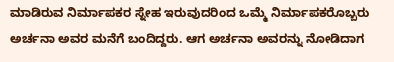ಮಾಡಿರುವ ನಿರ್ಮಾಪಕರ ಸ್ನೇಹ ಇರುವುದರಿಂದ ಒಮ್ಮೆ ನಿರ್ಮಾಪಕರೊಬ್ಬರು ಅರ್ಚನಾ ಅವರ ಮನೆಗೆ ಬಂದಿದ್ದರು. ಆಗ ಅರ್ಚನಾ ಅವರನ್ನು ನೋಡಿದಾಗ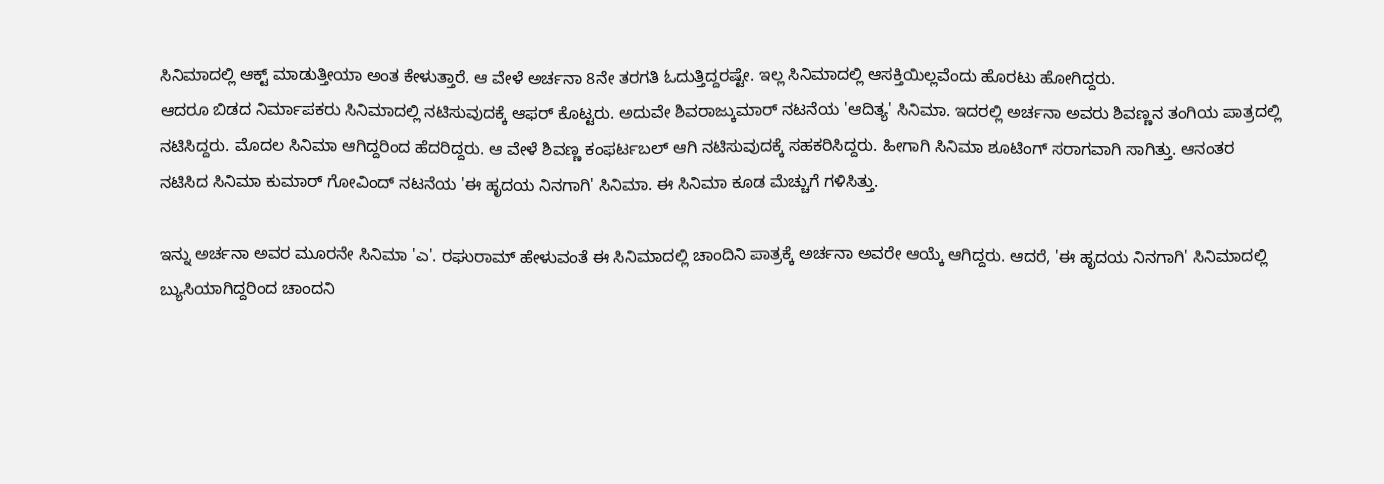ಸಿನಿಮಾದಲ್ಲಿ ಆಕ್ಟ್ ಮಾಡುತ್ತೀಯಾ ಅಂತ ಕೇಳುತ್ತಾರೆ. ಆ ವೇಳೆ ಅರ್ಚನಾ 8ನೇ ತರಗತಿ ಓದುತ್ತಿದ್ದರಷ್ಟೇ. ಇಲ್ಲ ಸಿನಿಮಾದಲ್ಲಿ ಆಸಕ್ತಿಯಿಲ್ಲವೆಂದು ಹೊರಟು ಹೋಗಿದ್ದರು.
ಆದರೂ ಬಿಡದ ನಿರ್ಮಾಪಕರು ಸಿನಿಮಾದಲ್ಲಿ ನಟಿಸುವುದಕ್ಕೆ ಆಫರ್ ಕೊಟ್ಟರು. ಅದುವೇ ಶಿವರಾಜ್ಕುಮಾರ್ ನಟನೆಯ 'ಆದಿತ್ಯ' ಸಿನಿಮಾ. ಇದರಲ್ಲಿ ಅರ್ಚನಾ ಅವರು ಶಿವಣ್ಣನ ತಂಗಿಯ ಪಾತ್ರದಲ್ಲಿ ನಟಿಸಿದ್ದರು. ಮೊದಲ ಸಿನಿಮಾ ಆಗಿದ್ದರಿಂದ ಹೆದರಿದ್ದರು. ಆ ವೇಳೆ ಶಿವಣ್ಣ ಕಂಫರ್ಟಬಲ್ ಆಗಿ ನಟಿಸುವುದಕ್ಕೆ ಸಹಕರಿಸಿದ್ದರು. ಹೀಗಾಗಿ ಸಿನಿಮಾ ಶೂಟಿಂಗ್ ಸರಾಗವಾಗಿ ಸಾಗಿತ್ತು. ಆನಂತರ ನಟಿಸಿದ ಸಿನಿಮಾ ಕುಮಾರ್ ಗೋವಿಂದ್ ನಟನೆಯ 'ಈ ಹೃದಯ ನಿನಗಾಗಿ' ಸಿನಿಮಾ. ಈ ಸಿನಿಮಾ ಕೂಡ ಮೆಚ್ಚುಗೆ ಗಳಿಸಿತ್ತು.

ಇನ್ನು ಅರ್ಚನಾ ಅವರ ಮೂರನೇ ಸಿನಿಮಾ 'ಎ'. ರಘುರಾಮ್ ಹೇಳುವಂತೆ ಈ ಸಿನಿಮಾದಲ್ಲಿ ಚಾಂದಿನಿ ಪಾತ್ರಕ್ಕೆ ಅರ್ಚನಾ ಅವರೇ ಆಯ್ಕೆ ಆಗಿದ್ದರು. ಆದರೆ, 'ಈ ಹೃದಯ ನಿನಗಾಗಿ' ಸಿನಿಮಾದಲ್ಲಿ ಬ್ಯುಸಿಯಾಗಿದ್ದರಿಂದ ಚಾಂದನಿ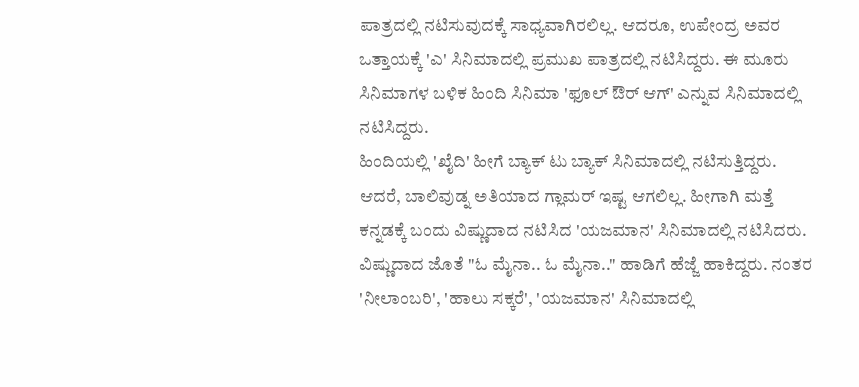ಪಾತ್ರದಲ್ಲಿ ನಟಿಸುವುದಕ್ಕೆ ಸಾಧ್ಯವಾಗಿರಲಿಲ್ಲ. ಆದರೂ, ಉಪೇಂದ್ರ ಅವರ ಒತ್ತಾಯಕ್ಕೆ 'ಎ' ಸಿನಿಮಾದಲ್ಲಿ ಪ್ರಮುಖ ಪಾತ್ರದಲ್ಲಿ ನಟಿಸಿದ್ದರು. ಈ ಮೂರು ಸಿನಿಮಾಗಳ ಬಳಿಕ ಹಿಂದಿ ಸಿನಿಮಾ 'ಫೂಲ್ ಔರ್ ಆಗ್' ಎನ್ನುವ ಸಿನಿಮಾದಲ್ಲಿ ನಟಿಸಿದ್ದರು.
ಹಿಂದಿಯಲ್ಲಿ 'ಖೈದಿ' ಹೀಗೆ ಬ್ಯಾಕ್ ಟು ಬ್ಯಾಕ್ ಸಿನಿಮಾದಲ್ಲಿ ನಟಿಸುತ್ತಿದ್ದರು. ಆದರೆ, ಬಾಲಿವುಡ್ನ ಅತಿಯಾದ ಗ್ಲಾಮರ್ ಇಷ್ಟ ಆಗಲಿಲ್ಲ. ಹೀಗಾಗಿ ಮತ್ತೆ ಕನ್ನಡಕ್ಕೆ ಬಂದು ವಿಷ್ಣುದಾದ ನಟಿಸಿದ 'ಯಜಮಾನ' ಸಿನಿಮಾದಲ್ಲಿ ನಟಿಸಿದರು. ವಿಷ್ಣುದಾದ ಜೊತೆ "ಓ ಮೈನಾ.. ಓ ಮೈನಾ.." ಹಾಡಿಗೆ ಹೆಜ್ಜೆ ಹಾಕಿದ್ದರು. ನಂತರ 'ನೀಲಾಂಬರಿ', 'ಹಾಲು ಸಕ್ಕರೆ', 'ಯಜಮಾನ' ಸಿನಿಮಾದಲ್ಲಿ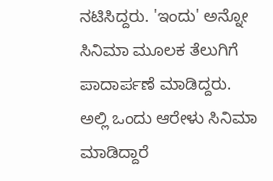ನಟಿಸಿದ್ದರು. 'ಇಂದು' ಅನ್ನೋ ಸಿನಿಮಾ ಮೂಲಕ ತೆಲುಗಿಗೆ ಪಾದಾರ್ಪಣೆ ಮಾಡಿದ್ದರು. ಅಲ್ಲಿ ಒಂದು ಆರೇಳು ಸಿನಿಮಾ ಮಾಡಿದ್ದಾರೆ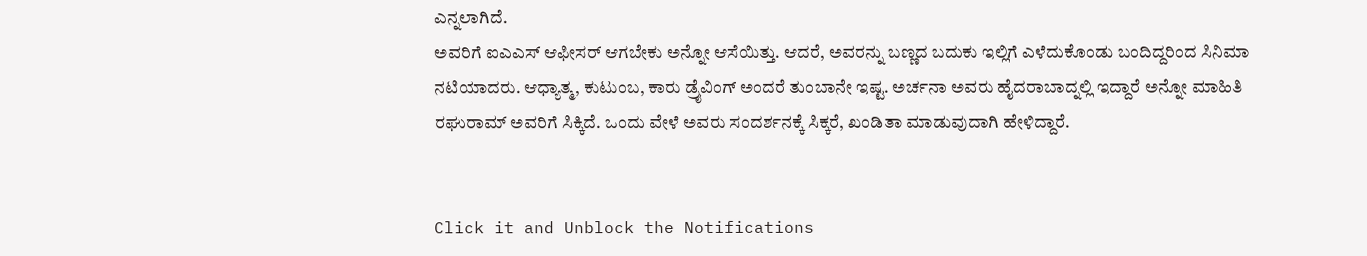ಎನ್ನಲಾಗಿದೆ.
ಅವರಿಗೆ ಐಎಎಸ್ ಆಫೀಸರ್ ಆಗಬೇಕು ಅನ್ನೋ ಆಸೆಯಿತ್ತು. ಆದರೆ, ಅವರನ್ನು ಬಣ್ಣದ ಬದುಕು ಇಲ್ಲಿಗೆ ಎಳೆದುಕೊಂಡು ಬಂದಿದ್ದರಿಂದ ಸಿನಿಮಾ ನಟಿಯಾದರು. ಆಧ್ಯಾತ್ಮ, ಕುಟುಂಬ, ಕಾರು ಡ್ರೈವಿಂಗ್ ಅಂದರೆ ತುಂಬಾನೇ ಇಷ್ಟ. ಅರ್ಚನಾ ಅವರು ಹೈದರಾಬಾದ್ನಲ್ಲಿ ಇದ್ದಾರೆ ಅನ್ನೋ ಮಾಹಿತಿ ರಘುರಾಮ್ ಅವರಿಗೆ ಸಿಕ್ಕಿದೆ. ಒಂದು ವೇಳೆ ಅವರು ಸಂದರ್ಶನಕ್ಕೆ ಸಿಕ್ಕರೆ, ಖಂಡಿತಾ ಮಾಡುವುದಾಗಿ ಹೇಳಿದ್ದಾರೆ.


Click it and Unblock the Notifications